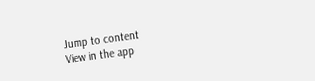Jump to content
View in the app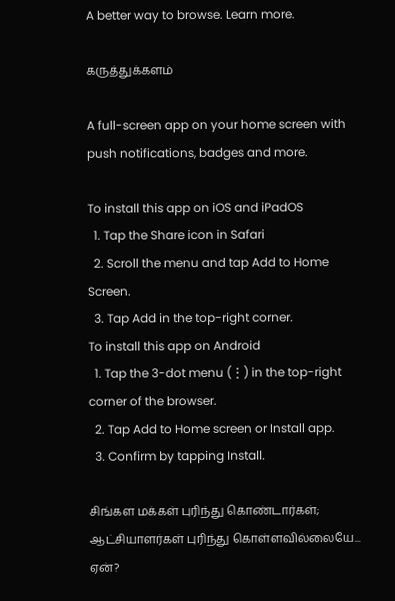A better way to browse. Learn more.

கருத்துக்களம்

A full-screen app on your home screen with push notifications, badges and more.

To install this app on iOS and iPadOS
  1. Tap the Share icon in Safari
  2. Scroll the menu and tap Add to Home Screen.
  3. Tap Add in the top-right corner.
To install this app on Android
  1. Tap the 3-dot menu (⋮) in the top-right corner of the browser.
  2. Tap Add to Home screen or Install app.
  3. Confirm by tapping Install.

சிங்கள மக்கள் புரிந்து கொண்டார்கள்; ஆட்சியாளர்கள் புரிந்து கொள்ளவில்லையே... ஏன்?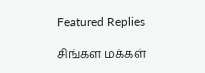Featured Replies

சிங்கள மக்கள்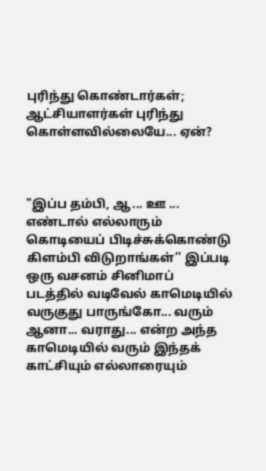புரிந்து கொண்டார்கள்; ஆட்சியாளர்கள் புரிந்து கொள்ளவில்லையே... ஏன்?



"இப்ப தம்பி, ஆ... ஊ ... எண்டால் எல்லாரும் கொடியைப் பிடிச்சுக்கொண்டு கிளம்பி விடுறாங்கள்’' இப்படி ஒரு வசனம் சினிமாப் படத்தில் வடிவேல் காமெடியில் வருகுது பாருங்கோ... வரும் ஆனா... வராது... என்ற அந்த காமெடியில் வரும் இந்தக் காட்சியும் எல்லாரையும்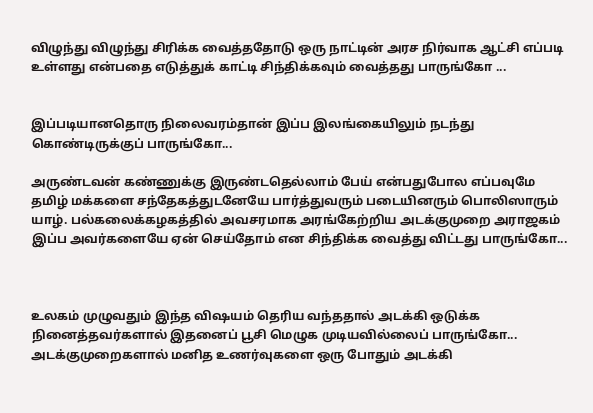விழுந்து விழுந்து சிரிக்க வைத்ததோடு ஒரு நாட்டின் அரச நிர்வாக ஆட்சி எப்படி உள்ளது என்பதை எடுத்துக் காட்டி சிந்திக்கவும் வைத்தது பாருங்கோ ...


இப்படியானதொரு நிலைவரம்தான் இப்ப இலங்கையிலும் நடந்து கொண்டிருக்குப் பாருங்கோ...

அருண்டவன் கண்ணுக்கு இருண்டதெல்லாம் பேய் என்பதுபோல எப்பவுமே தமிழ் மக்களை சந்தேகத்துடனேயே பார்த்துவரும் படையினரும் பொலிஸாரும் யாழ். பல்கலைக்கழகத்தில் அவசரமாக அரங்கேற்றிய அடக்குமுறை அராஜகம் இப்ப அவர்களையே ஏன் செய்தோம் என சிந்திக்க வைத்து விட்டது பாருங்கோ...



உலகம் முழுவதும் இந்த விஷயம் தெரிய வந்ததால் அடக்கி ஒடுக்க நினைத்தவர்களால் இதனைப் பூசி மெழுக முடியவில்லைப் பாருங்கோ... அடக்குமுறைகளால் மனித உணர்வுகளை ஒரு போதும் அடக்கி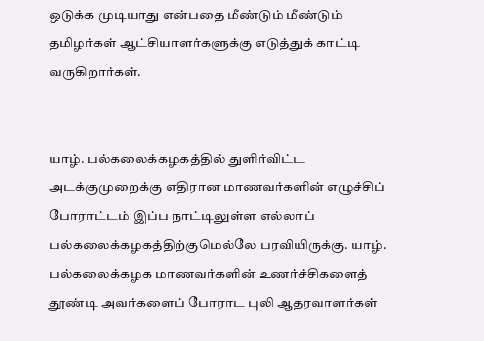ஒடுக்க முடியாது என்பதை மீண்டும் மீண்டும் தமிழர்கள் ஆட்சியாளர்களுக்கு எடுத்துக் காட்டி வருகிறார்கள்.


யாழ். பல்கலைக்கழகத்தில் துளிர்விட்ட அடக்குமுறைக்கு எதிரான மாணவர்களின் எழுச்சிப் போராட்டம் இப்ப நாட்டிலுள்ள எல்லாப் பல்கலைக்கழகத்திற்குமெல்லே பரவியிருக்கு. யாழ். பல்கலைக்கழக மாணவர்களின் உணர்ச்சிகளைத் தூண்டி அவர்களைப் போராட புலி ஆதரவாளர்கள்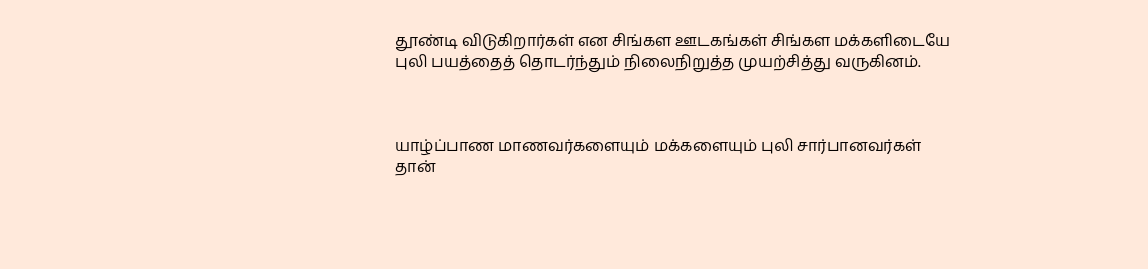தூண்டி விடுகிறார்கள் என சிங்கள ஊடகங்கள் சிங்கள மக்களிடையே புலி பயத்தைத் தொடர்ந்தும் நிலைநிறுத்த முயற்சித்து வருகினம்.



யாழ்ப்பாண மாணவர்களையும் மக்களையும் புலி சார்பானவர்கள் தான்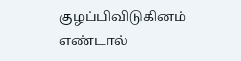குழப்பிவிடுகினம் எண்டால்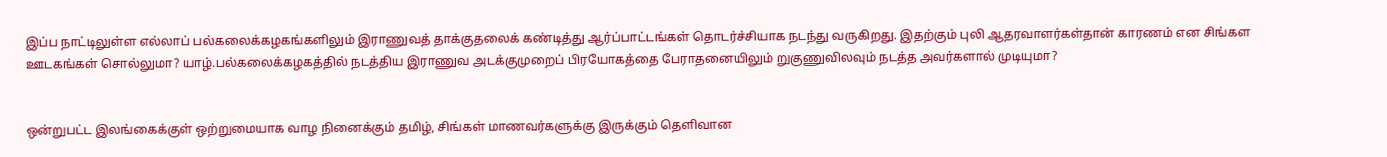இப்ப நாட்டிலுள்ள எல்லாப் பல்கலைக்கழகங்களிலும் இராணுவத் தாக்குதலைக் கண்டித்து ஆர்ப்பாட்டங்கள் தொடர்ச்சியாக நடந்து வருகிறது. இதற்கும் புலி ஆதரவாளர்கள்தான் காரணம் என சிங்கள ஊடகங்கள் சொல்லுமா? யாழ்.பல்கலைக்கழகத்தில் நடத்திய இராணுவ அடக்குமுறைப் பிரயோகத்தை பேராதனையிலும் றுகுணுவிலவும் நடத்த அவர்களால் முடியுமா?


ஒன்றுபட்ட இலங்கைக்குள் ஒற்றுமையாக வாழ நினைக்கும் தமிழ், சிங்கள் மாணவர்களுக்கு இருக்கும் தெளிவான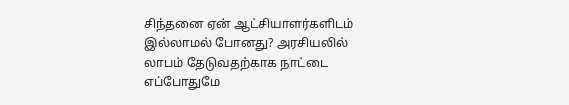சிந்தனை ஏன் ஆட்சியாளர்களிடம் இல்லாமல் போனது? அரசியலில் லாபம் தேடுவதற்காக நாட்டை எப்போதுமே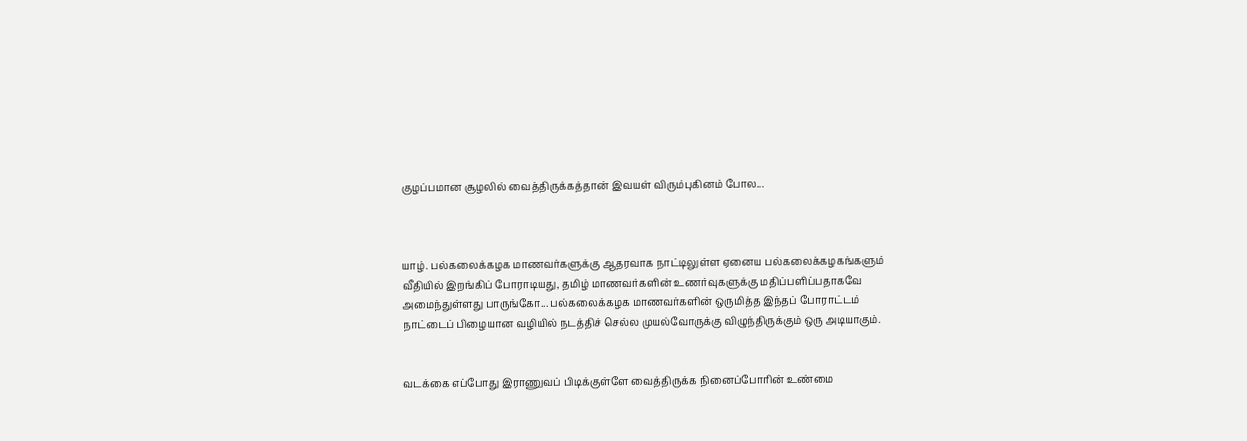குழப்பமான சூழலில் வைத்திருக்கத்தான் இவயள் விரும்புகினம் போல...



யாழ். பல்கலைக்கழக மாணவர்களுக்கு ஆதரவாக நாட்டிலுள்ள ஏனைய பல்கலைக்கழகங்களும் வீதியில் இறங்கிப் போராடியது, தமிழ் மாணவர்களின் உணர்வுகளுக்கு மதிப்பளிப்பதாகவே அமைந்துள்ளது பாருங்கோ... பல்கலைக்கழக மாணவர்களின் ஒருமித்த இந்தப் போராட்டம் நாட்டைப் பிழையான வழியில் நடத்திச் செல்ல முயல்வோருக்கு விழுந்திருக்கும் ஒரு அடியாகும்.


வடக்கை எப்போது இராணுவப் பிடிக்குள்ளே வைத்திருக்க நினைப்போரின் உண்மை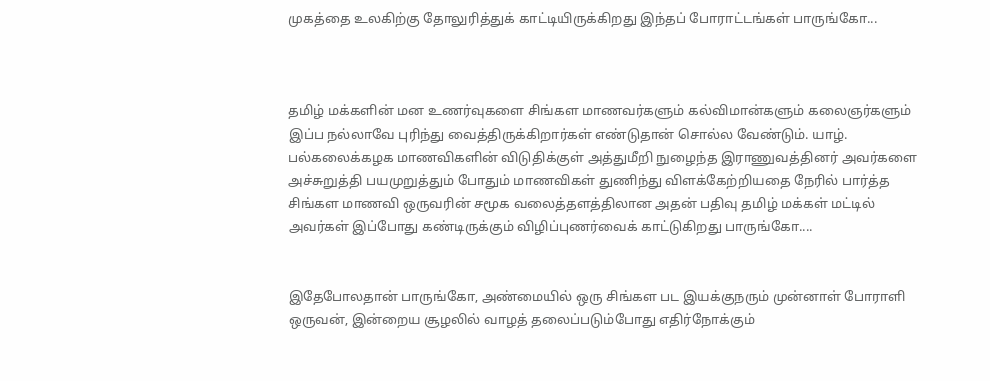முகத்தை உலகிற்கு தோலுரித்துக் காட்டியிருக்கிறது இந்தப் போராட்டங்கள் பாருங்கோ...



தமிழ் மக்களின் மன உணர்வுகளை சிங்கள மாணவர்களும் கல்விமான்களும் கலைஞர்களும் இப்ப நல்லாவே புரிந்து வைத்திருக்கிறார்கள் எண்டுதான் சொல்ல வேண்டும். யாழ். பல்கலைக்கழக மாணவிகளின் விடுதிக்குள் அத்துமீறி நுழைந்த இராணுவத்தினர் அவர்களை அச்சுறுத்தி பயமுறுத்தும் போதும் மாணவிகள் துணிந்து விளக்கேற்றியதை நேரில் பார்த்த சிங்கள மாணவி ஒருவரின் சமூக வலைத்தளத்திலான அதன் பதிவு தமிழ் மக்கள் மட்டில் அவர்கள் இப்போது கண்டிருக்கும் விழிப்புணர்வைக் காட்டுகிறது பாருங்கோ....


இதேபோலதான் பாருங்கோ, அண்மையில் ஒரு சிங்கள பட இயக்குநரும் முன்னாள் போராளி ஒருவன், இன்றைய சூழலில் வாழத் தலைப்படும்போது எதிர்நோக்கும்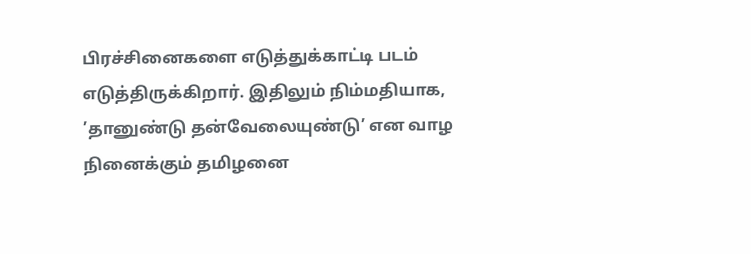பிரச்சினைகளை எடுத்துக்காட்டி படம் எடுத்திருக்கிறார். இதிலும் நிம்மதியாக, ’தானுண்டு தன்வேலையுண்டு’ என வாழ நினைக்கும் தமிழனை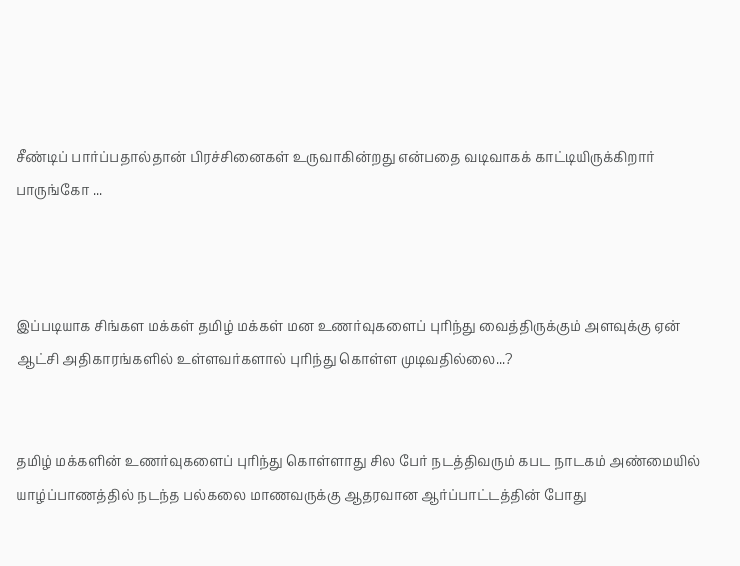சீண்டிப் பார்ப்பதால்தான் பிரச்சினைகள் உருவாகின்றது என்பதை வடிவாகக் காட்டியிருக்கிறார் பாருங்கோ ...



இப்படியாக சிங்கள மக்கள் தமிழ் மக்கள் மன உணர்வுகளைப் புரிந்து வைத்திருக்கும் அளவுக்கு ஏன் ஆட்சி அதிகாரங்களில் உள்ளவர்களால் புரிந்து கொள்ள முடிவதில்லை...?


தமிழ் மக்களின் உணர்வுகளைப் புரிந்து கொள்ளாது சில பேர் நடத்திவரும் கபட நாடகம் அண்மையில் யாழ்ப்பாணத்தில் நடந்த பல்கலை மாணவருக்கு ஆதரவான ஆர்ப்பாட்டத்தின் போது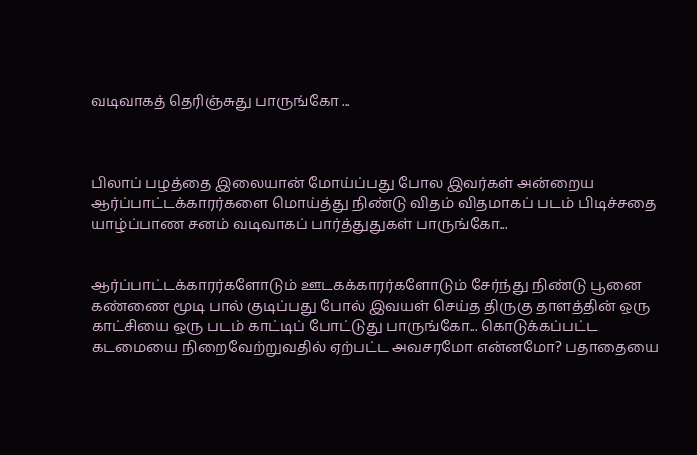வடிவாகத் தெரிஞ்சுது பாருங்கோ ...



பிலாப் பழத்தை இலையான் மோய்ப்பது போல இவர்கள் அன்றைய ஆர்ப்பாட்டக்காரர்களை மொய்த்து நிண்டு விதம் விதமாகப் படம் பிடிச்சதை யாழ்ப்பாண சனம் வடிவாகப் பார்த்துதுகள் பாருங்கோ...


ஆர்ப்பாட்டக்காரர்களோடும் ஊடகக்காரர்களோடும் சேர்ந்து நிண்டு பூனை கண்ணை மூடி பால் குடிப்பது போல் இவயள் செய்த திருகு தாளத்தின் ஒரு காட்சியை ஒரு படம் காட்டிப் போட்டுது பாருங்கோ... கொடுக்கப்பட்ட கடமையை நிறைவேற்றுவதில் ஏற்பட்ட அவசரமோ என்னமோ? பதாதையை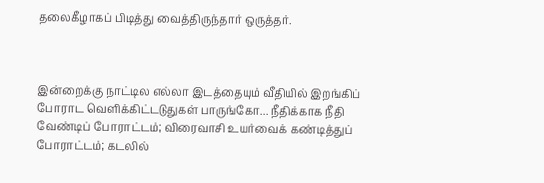தலைகீழாகப் பிடித்து வைத்திருந்தார் ஒருத்தர்.



இன்றைக்கு நாட்டில எல்லா இடத்தையும் வீதியில் இறங்கிப் போராட வெளிக்கிட்டடுதுகள் பாருங்கோ... நீதிக்காக நீதி வேண்டிப் போராட்டம்; விரைவாசி உயர்வைக் கண்டித்துப் போராட்டம்; கடலில்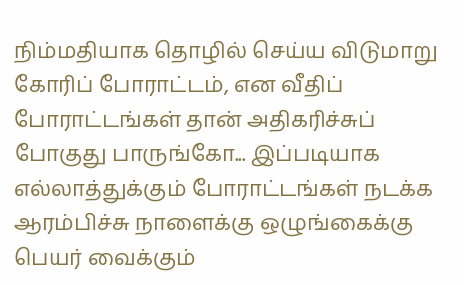நிம்மதியாக தொழில் செய்ய விடுமாறு கோரிப் போராட்டம், என வீதிப் போராட்டங்கள் தான் அதிகரிச்சுப் போகுது பாருங்கோ... இப்படியாக எல்லாத்துக்கும் போராட்டங்கள் நடக்க ஆரம்பிச்சு நாளைக்கு ஒழுங்கைக்கு பெயர் வைக்கும்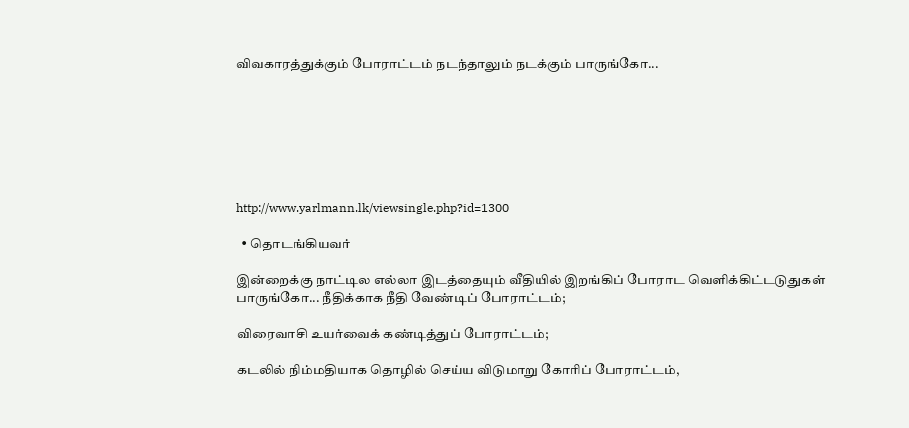விவகாரத்துக்கும் போராட்டம் நடந்தாலும் நடக்கும் பாருங்கோ...







http://www.yarlmann.lk/viewsingle.php?id=1300

  • தொடங்கியவர்

இன்றைக்கு நாட்டில எல்லா இடத்தையும் வீதியில் இறங்கிப் போராட வெளிக்கிட்டடுதுகள் பாருங்கோ... நீதிக்காக நீதி வேண்டிப் போராட்டம்;

விரைவாசி உயர்வைக் கண்டித்துப் போராட்டம்;

கடலில் நிம்மதியாக தொழில் செய்ய விடுமாறு கோரிப் போராட்டம்,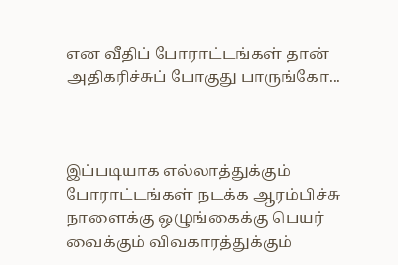என வீதிப் போராட்டங்கள் தான் அதிகரிச்சுப் போகுது பாருங்கோ...



இப்படியாக எல்லாத்துக்கும் போராட்டங்கள் நடக்க ஆரம்பிச்சு நாளைக்கு ஒழுங்கைக்கு பெயர் வைக்கும் விவகாரத்துக்கும்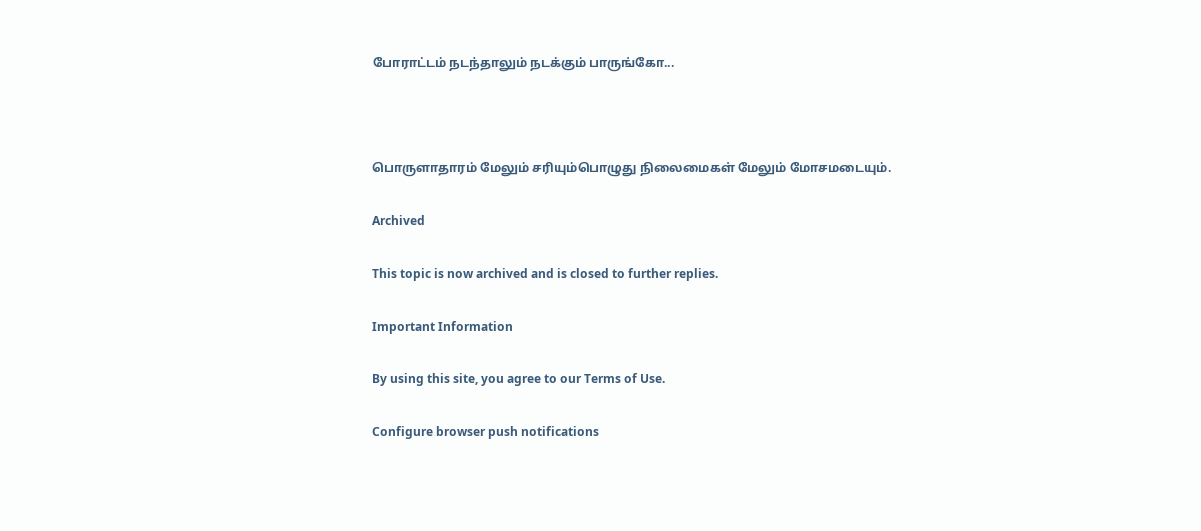போராட்டம் நடந்தாலும் நடக்கும் பாருங்கோ...



பொருளாதாரம் மேலும் சரியும்பொழுது நிலைமைகள் மேலும் மோசமடையும்.

Archived

This topic is now archived and is closed to further replies.

Important Information

By using this site, you agree to our Terms of Use.

Configure browser push notifications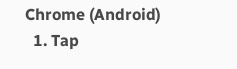Chrome (Android)
  1. Tap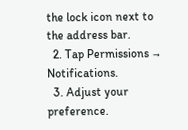the lock icon next to the address bar.
  2. Tap Permissions → Notifications.
  3. Adjust your preference.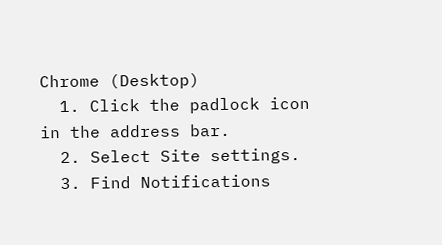Chrome (Desktop)
  1. Click the padlock icon in the address bar.
  2. Select Site settings.
  3. Find Notifications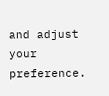and adjust your preference.